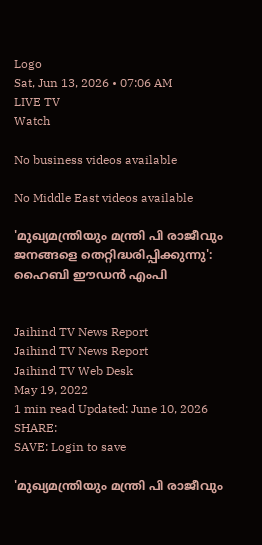Logo
Sat, Jun 13, 2026 • 07:06 AM
LIVE TV
Watch

No business videos available

No Middle East videos available

'മുഖ്യമന്ത്രിയും മന്ത്രി പി രാജീവും ജനങ്ങളെ തെറ്റിദ്ധരിപ്പിക്കുന്നു': ഹൈബി ഈഡന്‍ എംപി


Jaihind TV News Report
Jaihind TV News Report
Jaihind TV Web Desk
May 19, 2022
1 min read Updated: June 10, 2026
SHARE:
SAVE: Login to save

'മുഖ്യമന്ത്രിയും മന്ത്രി പി രാജീവും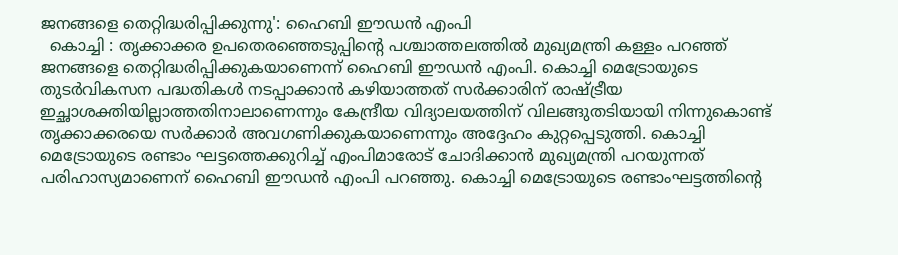ജനങ്ങളെ തെറ്റിദ്ധരിപ്പിക്കുന്നു': ഹൈബി ഈഡന്‍ എംപി
  കൊച്ചി : തൃക്കാക്കര ഉപതെരഞ്ഞെടുപ്പിന്‍റെ പശ്ചാത്തലത്തിൽ മുഖ്യമന്ത്രി കള്ളം പറഞ്ഞ് ജനങ്ങളെ തെറ്റിദ്ധരിപ്പിക്കുകയാണെന്ന് ഹൈബി ഈഡൻ എംപി. കൊച്ചി മെട്രോയുടെ തുടർവികസന പദ്ധതികൾ നടപ്പാക്കാൻ കഴിയാത്തത് സർക്കാരിന് രാഷ്ട്രീയ ഇച്ഛാശക്തിയില്ലാത്തതിനാലാണെന്നും കേന്ദ്രീയ വിദ്യാലയത്തിന് വിലങ്ങുതടിയായി നിന്നുകൊണ്ട് തൃക്കാക്കരയെ സർക്കാർ അവഗണിക്കുകയാണെന്നും അദ്ദേഹം കുറ്റപ്പെടുത്തി. കൊച്ചി മെട്രോയുടെ രണ്ടാം ഘട്ടത്തെക്കുറിച്ച് എംപിമാരോട് ചോദിക്കാൻ മുഖ്യമന്ത്രി പറയുന്നത് പരിഹാസ്യമാണെന് ഹൈബി ഈഡൻ എംപി പറഞ്ഞു. കൊച്ചി മെട്രോയുടെ രണ്ടാംഘട്ടത്തിന്‍റെ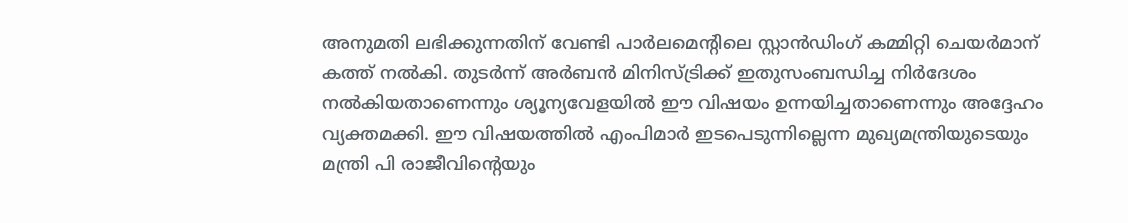അനുമതി ലഭിക്കുന്നതിന് വേണ്ടി പാർലമെന്‍റിലെ സ്റ്റാൻഡിംഗ് കമ്മിറ്റി ചെയർമാന് കത്ത് നൽകി. തുടർന്ന് അർബൻ മിനിസ്ട്രിക്ക് ഇതുസംബന്ധിച്ച നിർദേശം നൽകിയതാണെന്നും ശ്യൂന്യവേളയിൽ ഈ വിഷയം ഉന്നയിച്ചതാണെന്നും അദ്ദേഹം വ്യക്തമക്കി. ഈ വിഷയത്തിൽ എംപിമാർ ഇടപെടുന്നില്ലെന്ന മുഖ്യമന്ത്രിയുടെയും മന്ത്രി പി രാജീവിന്‍റെയും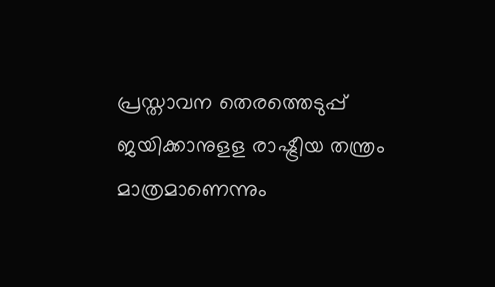പ്രസ്താവന തെരത്തെടുപ്പ് ജയിക്കാനുളള രാഷ്ട്രീയ തന്ത്രം മാത്രമാണെന്നും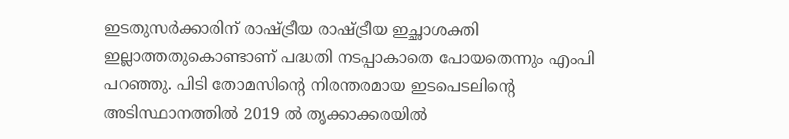ഇടതുസർക്കാരിന് രാഷ്ട്രീയ രാഷ്ട്രീയ ഇച്ഛാശക്തി ഇല്ലാത്തതുകൊണ്ടാണ് പദ്ധതി നടപ്പാകാതെ പോയതെന്നും എംപി പറഞ്ഞു. പിടി തോമസിന്‍റെ നിരന്തരമായ ഇടപെടലിന്‍റെ അടിസ്ഥാനത്തിൽ 2019 ൽ തൃക്കാക്കരയിൽ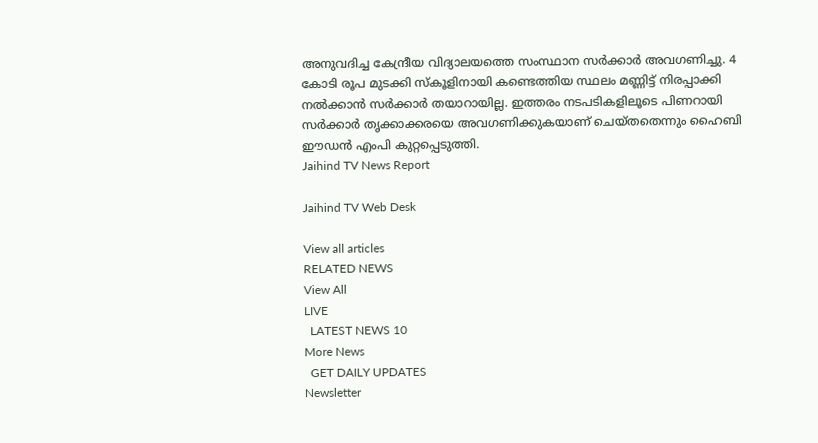അനുവദിച്ച കേന്ദ്രീയ വിദ്യാലയത്തെ സംസ്ഥാന സർക്കാർ അവഗണിച്ചു. 4 കോടി രൂപ മുടക്കി സ്കൂളിനായി കണ്ടെത്തിയ സ്ഥലം മണ്ണിട്ട് നിരപ്പാക്കി നൽക്കാൻ സർക്കാർ തയാറായില്ല. ഇത്തരം നടപടികളിലൂടെ പിണറായി സർക്കാർ തൃക്കാക്കരയെ അവഗണിക്കുകയാണ് ചെയ്തതെന്നും ഹൈബി ഈഡന്‍ എംപി കുറ്റപ്പെടുത്തി.
Jaihind TV News Report

Jaihind TV Web Desk

View all articles
RELATED NEWS
View All
LIVE
  LATEST NEWS 10
More News
  GET DAILY UPDATES
Newsletter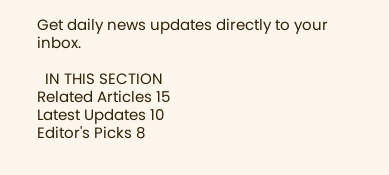Get daily news updates directly to your inbox.

  IN THIS SECTION
Related Articles 15
Latest Updates 10
Editor's Picks 8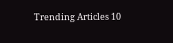Trending Articles 10